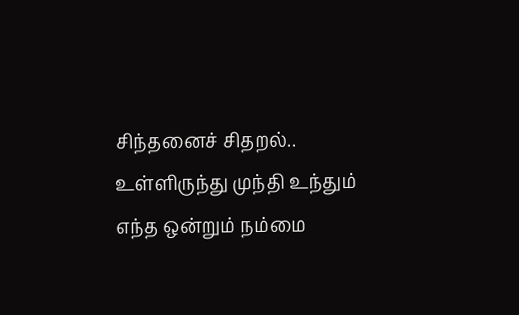சிந்தனைச் சிதறல்.. உள்ளிருந்து முந்தி உந்தும் எந்த ஒன்றும் நம்மை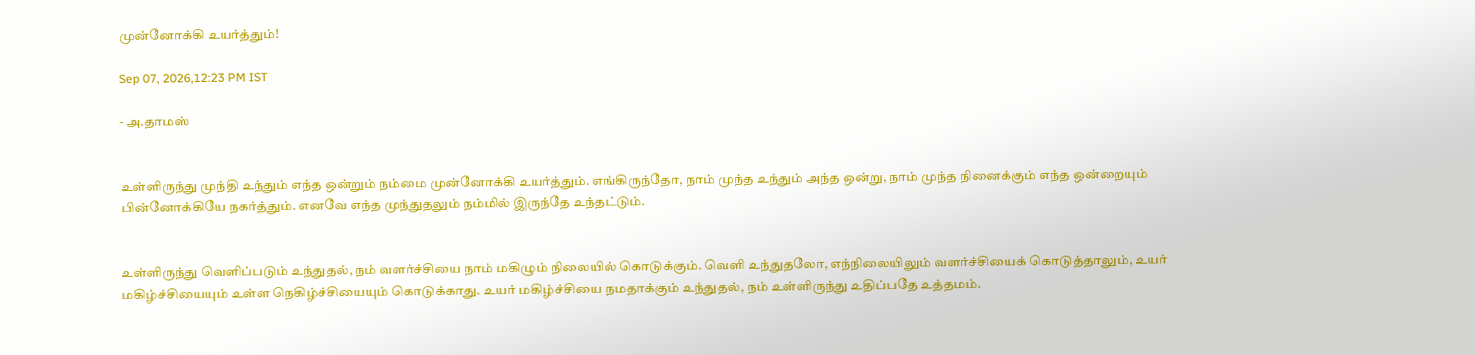முன்னோக்கி உயர்த்தும்!

Sep 07, 2026,12:23 PM IST

- அ.தாமஸ்


உள்ளிருந்து முந்தி உந்தும் எந்த ஒன்றும் நம்மை முன்னோக்கி உயர்த்தும். எங்கிருந்தோ, நாம் முந்த உந்தும் அந்த ஒன்று, நாம் முந்த நினைக்கும் எந்த ஒன்றையும் பின்னோக்கியே நகர்த்தும். எனவே எந்த முந்துதலும் நம்மில் இருந்தே உந்தட்டும்.


உள்ளிருந்து வெளிப்படும் உந்துதல், நம் வளர்ச்சியை நாம் மகிழும் நிலையில் கொடுக்கும். வெளி உந்துதலோ, எந்நிலையிலும் வளர்ச்சியைக் கொடுத்தாலும், உயர் மகிழ்ச்சியையும் உள்ள நெகிழ்ச்சியையும் கொடுக்காது. உயர் மகிழ்ச்சியை நமதாக்கும் உந்துதல், நம் உள்ளிருந்து உதிப்பதே உத்தமம்.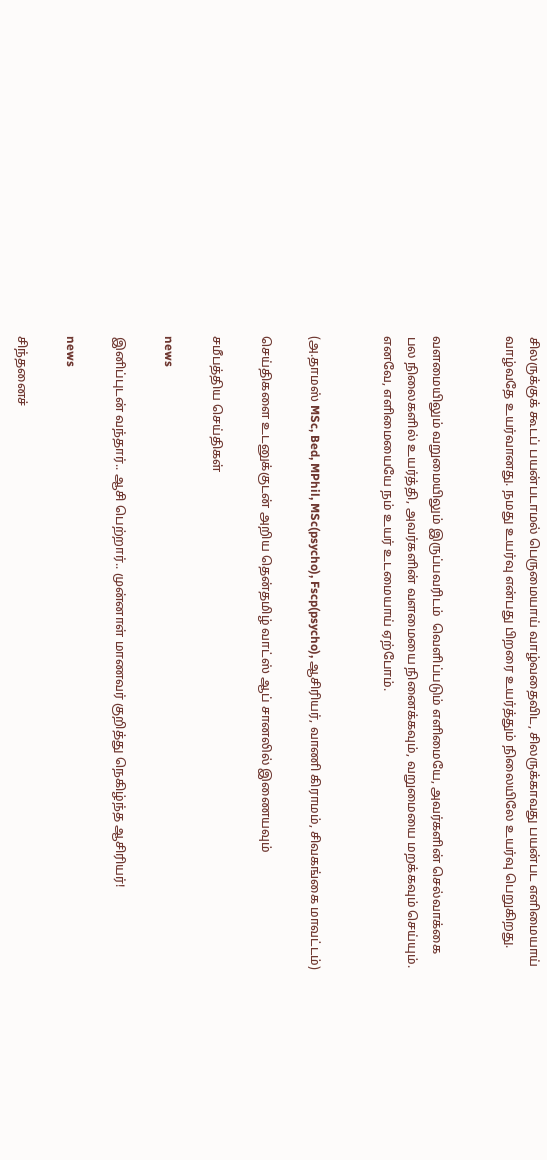சிலருக்குக் கூடப் பயன்படாமல் பெருமையாய்‌ வாழ்வதைவிட, சிலருக்காவது பயன்பட எளிமையாய் வாழ்வதே உயர்வானது‌. நமது உயர்வு என்பது பிறரை உயர்த்தும் நிலையிலே உயர்வு பெறுகிறது.


வளமையிலும் வறுமையிலும் இருப்பவரிடம்  வெளிப்படும் எளிமையே, அவர்களின் செல்வாக்கை பல நிலைகளில் உயர்த்தி, அவர்களின் வளமையை நினைக்கவும், வறுமையை மறக்கவும் செய்யும். எனவே, எளிமையையே நம் உயர் உடமையாய் ஏற்போம்.


(அ.தாமஸ் MSc, Bed, MPhil, MSc(psycho), Fscp(psycho), ஆசிரியர், வாணி கிராமம், சிவகங்கை மாவட்டம்)

செய்திகளை உடனுக்குடன் அறிய தென்தமிழ் வாட்ஸ் ஆப் சானலில் இணையவும்

சமீபத்திய செய்திகள்

news

இனிப்புடன் வந்தார்.. ஆசி பெற்றார்.. முன்னாள் மாணவர் குறித்து நெகிழ்ந்த ஆசிரியர்!

news

சிந்தனைச்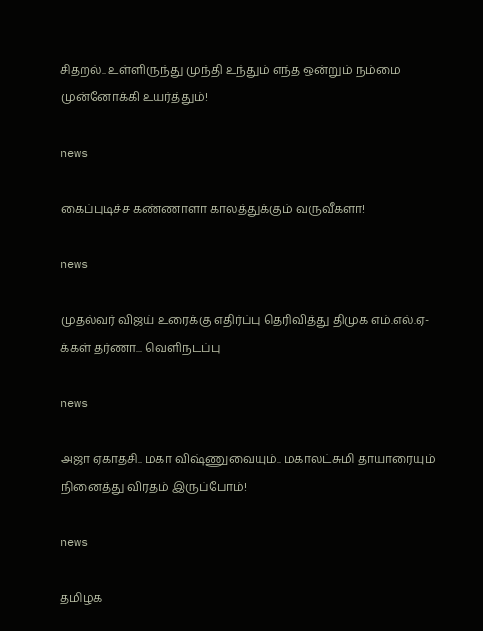சிதறல்.. உள்ளிருந்து முந்தி உந்தும் எந்த ஒன்றும் நம்மை முன்னோக்கி உயர்த்தும்!

news

கைப்புடிச்ச கண்ணாளா காலத்துக்கும் வருவீகளா!

news

முதல்வர் விஜய் உரைக்கு எதிர்ப்பு தெரிவித்து திமுக எம்.எல்.ஏ-க்கள் தர்ணா... வெளிநடப்பு

news

அஜா ஏகாதசி.. மகா விஷ்ணுவையும்.. மகாலட்சுமி தாயாரையும் நினைத்து விரதம் இருப்போம்!

news

தமிழக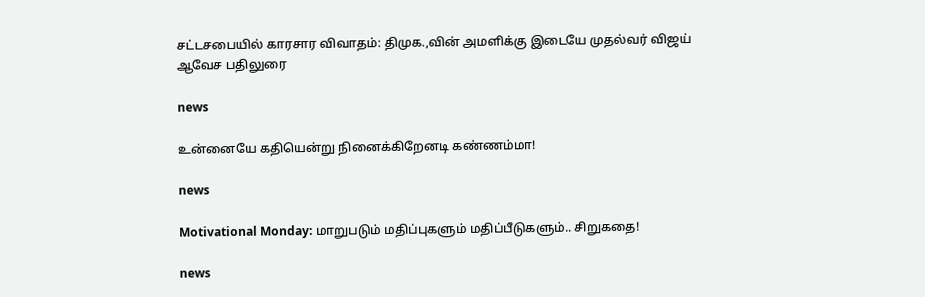சட்டசபையில் காரசார விவாதம்: திமுக.,வின் அமளிக்கு இடையே முதல்வர் விஜய் ஆவேச பதிலுரை

news

உன்னையே கதியென்று நினைக்கிறேனடி கண்ணம்மா!

news

Motivational Monday: மாறுபடும் மதிப்புகளும் மதிப்பீடுகளும்.. சிறுகதை!

news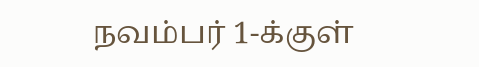நவம்பர் 1-க்குள்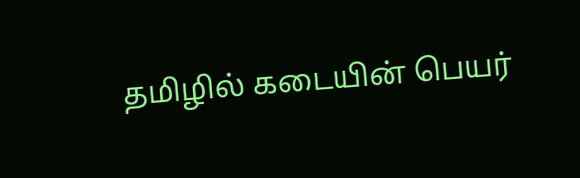தமிழில் கடையின் பெயர்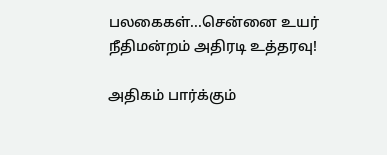பலகைகள்...சென்னை உயர் நீதிமன்றம் அதிரடி உத்தரவு!

அதிகம் பார்க்கும்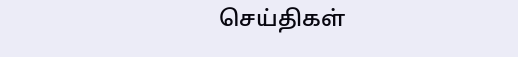செய்திகள்